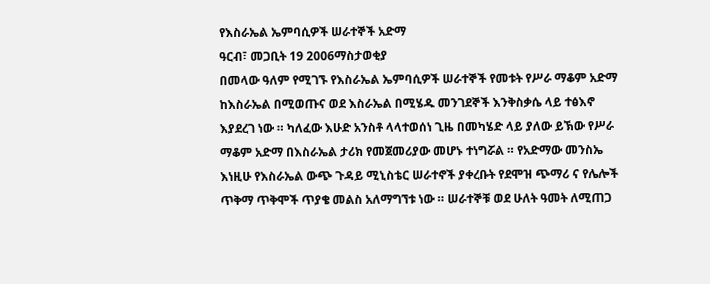የእስራኤል ኤምባሲዎች ሠራተኞች አድማ
ዓርብ፣ መጋቢት 19 2006ማስታወቂያ
በመላው ዓለም የሚገኙ የእስራኤል ኤምባሲዎች ሠራተኞች የመቱት የሥራ ማቆም አድማ ከእስራኤል በሚወጡና ወደ እስራኤል በሚሄዱ መንገደኞች እንቅስቃሴ ላይ ተፅእኖ እያደረገ ነው ። ካለፈው እሁድ አንስቶ ላላተወሰነ ጊዜ በመካሄድ ላይ ያለው ይኽው የሥራ ማቆም አድማ በእስራኤል ታሪክ የመጀመሪያው መሆኑ ተነግሯል ። የአድማው መንስኤ እነዚሁ የእስራኤል ውጭ ጉዳይ ሚኒስቴር ሠራተኖች ያቀረቡት የደሞዝ ጭማሪ ና የሌሎች ጥቅማ ጥቅሞች ጥያቄ መልስ አለማግኘቱ ነው ። ሠራተኞቹ ወደ ሁለት ዓመት ለሚጠጋ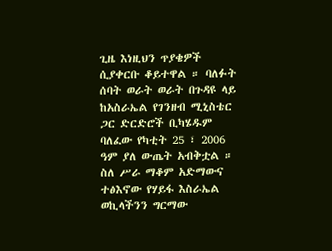ጊዜ እነዚህን ጥያቄዎች ሲያቀርቡ ቆይተዋል ። ባለፉት ሰባት ወራት ወራት በጉዳዩ ላይ ከአስራኤል የገንዘብ ሚኒስቴር ጋር ድርድሮች ቢካሄዱም ባለፈው የካቲት 25 ፣ 2006 ዓም ያለ ውጤት አብቅቷል ። ስለ ሥራ ማቆም አድማውና ተፅእኖው የሃይፋ እስራኤል ወኪላችንን ግርማው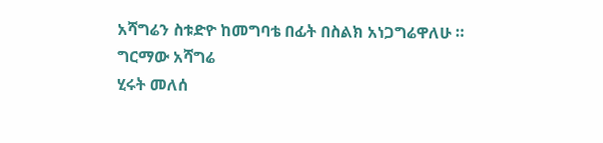አሻግሬን ስቱድዮ ከመግባቴ በፊት በስልክ አነጋግሬዋለሁ ።
ግርማው አሻግሬ
ሂሩት መለሰ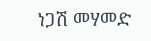ነጋሽ መሃመድ